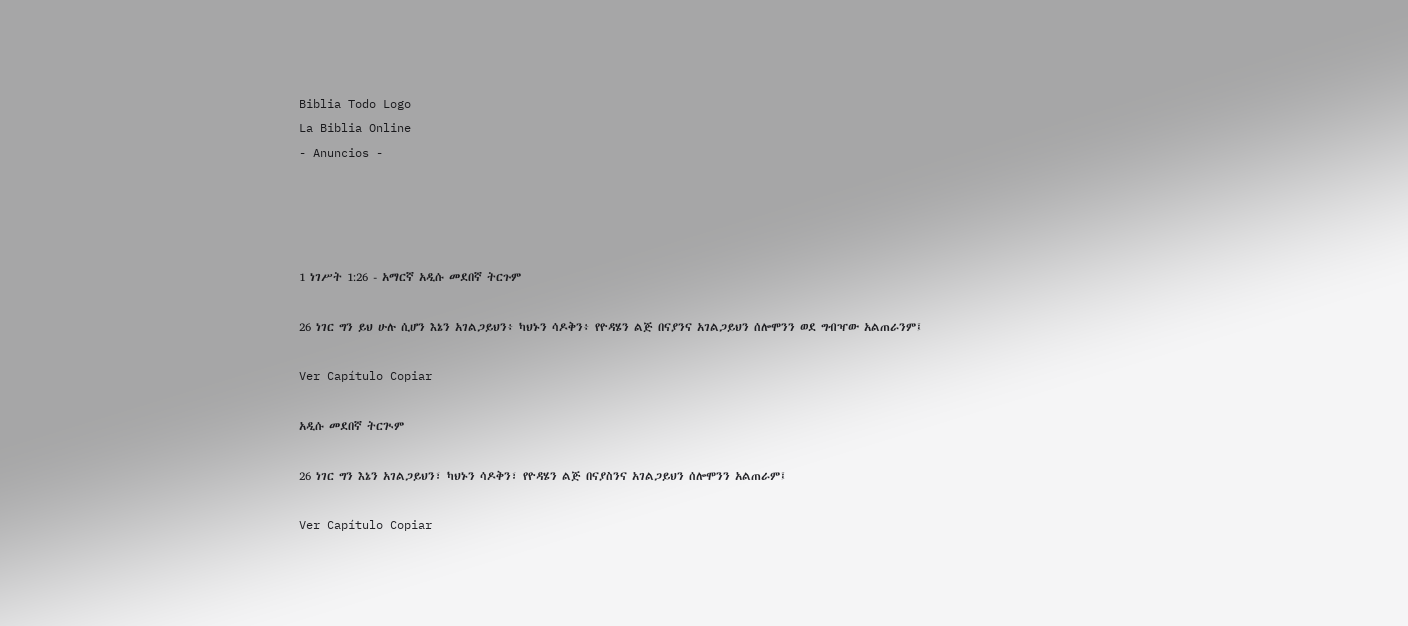Biblia Todo Logo
La Biblia Online
- Anuncios -




1 ነገሥት 1:26 - አማርኛ አዲሱ መደበኛ ትርጉም

26 ነገር ግን ይህ ሁሉ ሲሆን እኔን አገልጋይህን፥ ካህኑን ሳዶቅን፥ የዮዳሄን ልጅ በናያንና አገልጋይህን ሰሎሞንን ወደ ግብዣው አልጠራንም፤

Ver Capítulo Copiar

አዲሱ መደበኛ ትርጒም

26 ነገር ግን እኔን አገልጋይህን፣ ካህኑን ሳዶቅን፣ የዮዳሄን ልጅ በናያስንና አገልጋይህን ሰሎሞንን አልጠራም፤

Ver Capítulo Copiar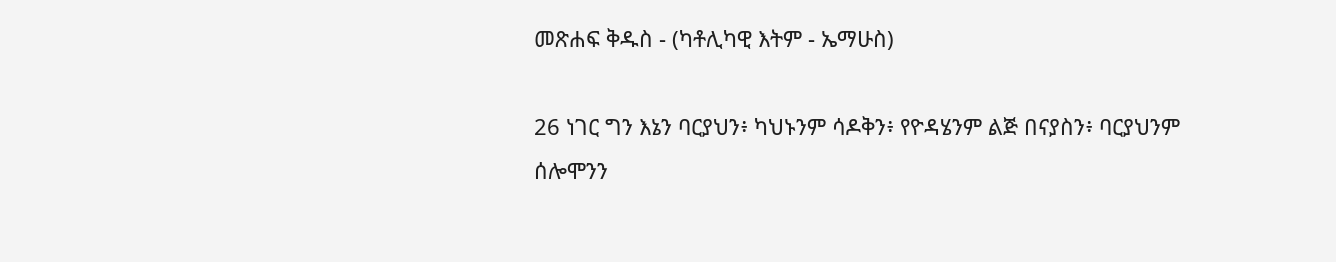መጽሐፍ ቅዱስ - (ካቶሊካዊ እትም - ኤማሁስ)

26 ነገር ግን እኔን ባርያህን፥ ካህኑንም ሳዶቅን፥ የዮዳሄንም ልጅ በናያስን፥ ባርያህንም ሰሎሞንን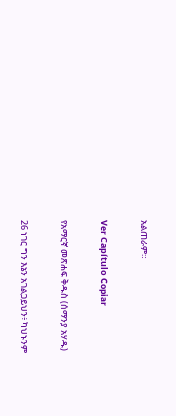አልጠራም።

Ver Capítulo Copiar

የአማርኛ መጽሐፍ ቅዱስ (ሰማንያ አሃዱ)

26 ነገር ግን እኔን አገልጋይህን፥ ካህኑንም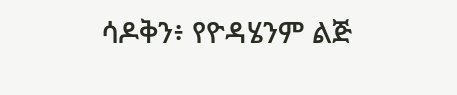ሳዶቅን፥ የዮዳሄንም ልጅ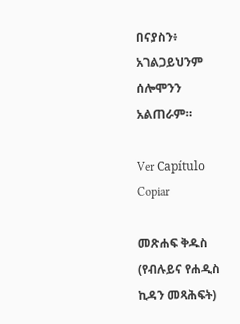በናያስን፥ አገልጋይህንም ሰሎሞንን አልጠራም።

Ver Capítulo Copiar

መጽሐፍ ቅዱስ (የብሉይና የሐዲስ ኪዳን መጻሕፍት)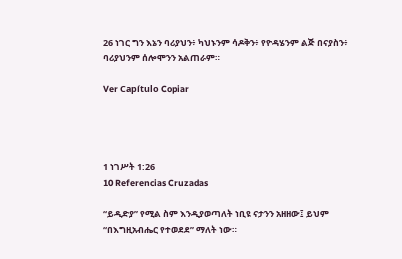26 ነገር ግን እኔን ባሪያህን፥ ካህኑንም ሳዶቅን፥ የዮዳሄንም ልጅ በናያስን፥ ባሪያህንም ሰሎሞንን አልጠራም።

Ver Capítulo Copiar




1 ነገሥት 1:26
10 Referencias Cruzadas

“ይዲድያ” የሚል ስም እንዲያወጣለት ነቢዩ ናታንን አዘዘው፤ ይህም “በእግዚአብሔር የተወደደ” ማለት ነው።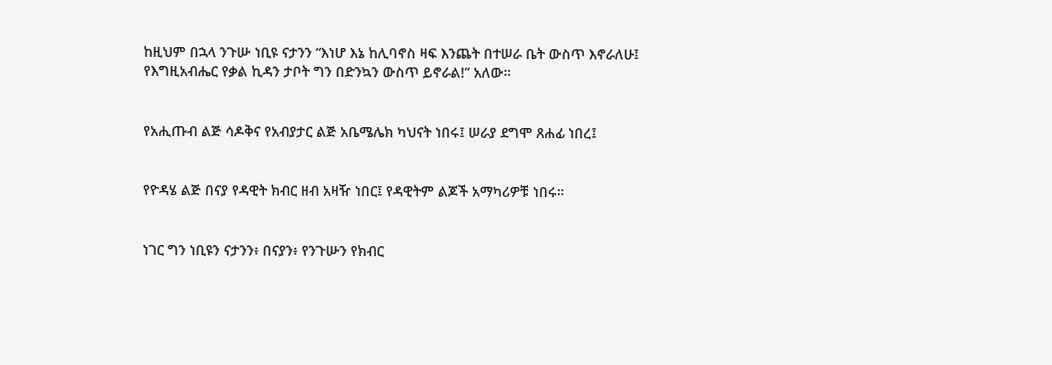ከዚህም በኋላ ንጉሡ ነቢዩ ናታንን “እነሆ እኔ ከሊባኖስ ዛፍ እንጨት በተሠራ ቤት ውስጥ እኖራለሁ፤ የእግዚአብሔር የቃል ኪዳን ታቦት ግን በድንኳን ውስጥ ይኖራል!” አለው።


የአሒጡብ ልጅ ሳዶቅና የአብያታር ልጅ አቤሜሌክ ካህናት ነበሩ፤ ሠራያ ደግሞ ጸሐፊ ነበረ፤


የዮዳሄ ልጅ በናያ የዳዊት ክብር ዘብ አዛዥ ነበር፤ የዳዊትም ልጆች አማካሪዎቹ ነበሩ።


ነገር ግን ነቢዩን ናታንን፥ በናያን፥ የንጉሡን የክብር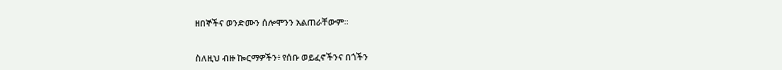ዘበኞችና ወንድሙን ሰሎሞንን አልጠራቸውም።


ስለዚህ ብዙ ኰርማዎችን፥ የሰቡ ወይፈኖችንና በጎችን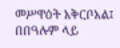መሥዋዕት አቅርቦአል፤ በበዓሉም ላይ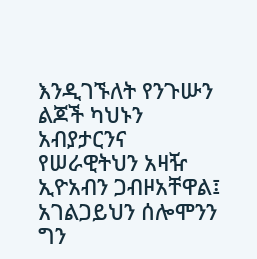እንዲገኙለት የንጉሡን ልጆች ካህኑን አብያታርንና የሠራዊትህን አዛዥ ኢዮአብን ጋብዞአቸዋል፤ አገልጋይህን ሰሎሞንን ግን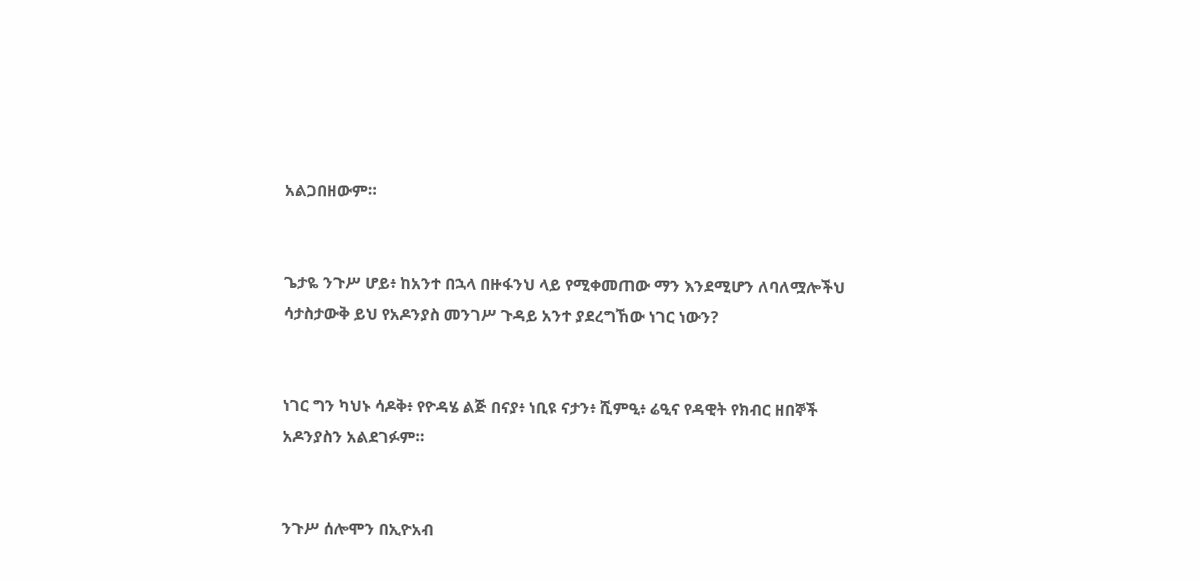አልጋበዘውም።


ጌታዬ ንጉሥ ሆይ፥ ከአንተ በኋላ በዙፋንህ ላይ የሚቀመጠው ማን እንደሚሆን ለባለሟሎችህ ሳታስታውቅ ይህ የአዶንያስ መንገሥ ጉዳይ አንተ ያደረግኸው ነገር ነውን?


ነገር ግን ካህኑ ሳዶቅ፥ የዮዳሄ ልጅ በናያ፥ ነቢዩ ናታን፥ ሺምዒ፥ ሬዒና የዳዊት የክብር ዘበኞች አዶንያስን አልደገፉም።


ንጉሥ ሰሎሞን በኢዮአብ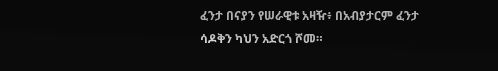ፈንታ በናያን የሠራዊቱ አዛዥ፥ በአብያታርም ፈንታ ሳዶቅን ካህን አድርጎ ሾመ።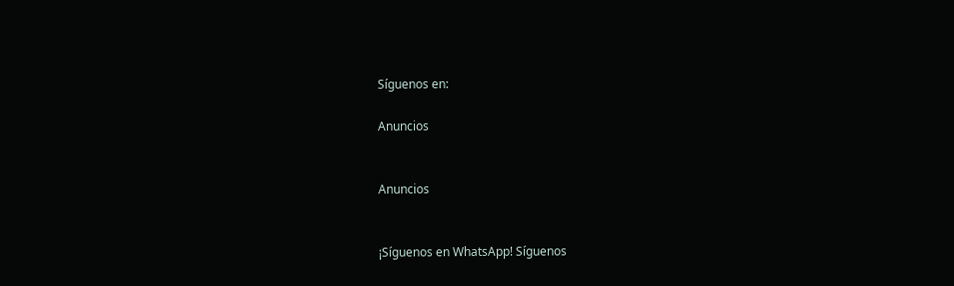Síguenos en:

Anuncios


Anuncios


¡Síguenos en WhatsApp! Síguenos